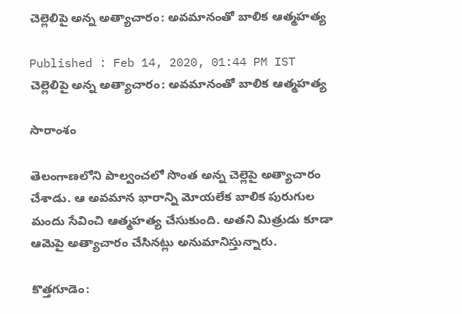చెల్లెలిపై అన్న అత్యాచారం: అవమానంతో బాలిక ఆత్మహత్య

Published : Feb 14, 2020, 01:44 PM IST
చెల్లెలిపై అన్న అత్యాచారం: అవమానంతో బాలిక ఆత్మహత్య

సారాంశం

తెలంగాణలోని పాల్వంచలో సొంత అన్న చెల్లెపై అత్యాచారం చేశాడు. ఆ అవమాన భారాన్ని మోయలేక బాలిక పురుగుల మందు సేవించి ఆత్మహత్య చేసుకుంది. అతని మిత్రుడు కూడా ఆమెపై అత్యాచారం చేసినట్లు అనుమానిస్తున్నారు.

కొత్తగూడెం: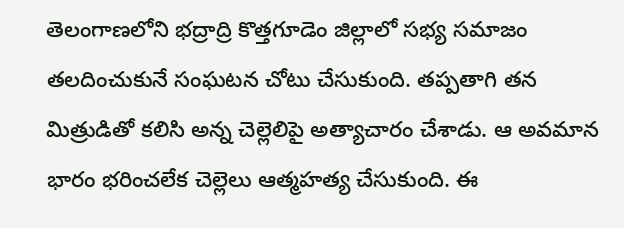తెలంగాణలోని భద్రాద్రి కొత్తగూడెం జిల్లాలో సభ్య సమాజం తలదించుకునే సంఘటన చోటు చేసుకుంది. తప్పతాగి తన మిత్రుడితో కలిసి అన్న చెల్లెలిపై అత్యాచారం చేశాడు. ఆ అవమాన భారం భరించలేక చెల్లెలు ఆత్మహత్య చేసుకుంది. ఈ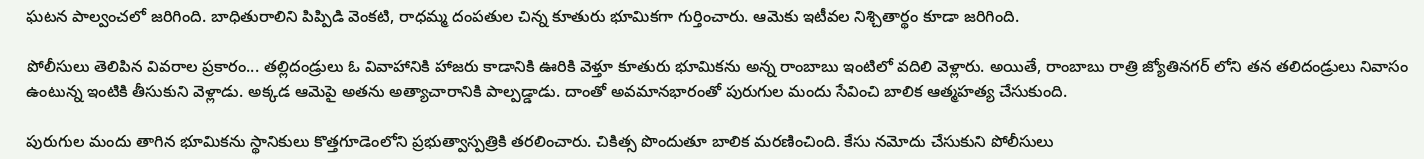ఘటన పాల్వంచలో జరిగింది. బాధితురాలిని పిప్పిడి వెంకటి, రాధమ్మ దంపతుల చిన్న కూతురు భూమికగా గుర్తించారు. ఆమెకు ఇటీవల నిశ్చితార్థం కూడా జరిగింది.

పోలీసులు తెలిపిన వివరాల ప్రకారం... తల్లిదండ్రులు ఓ వివాహానికి హాజరు కాడానికి ఊరికి వెళ్తూ కూతురు భూమికను అన్న రాంబాబు ఇంటిలో వదిలి వెళ్లారు. అయితే, రాంబాబు రాత్రి జ్యోతినగర్ లోని తన తలిదండ్రులు నివాసం ఉంటున్న ఇంటికి తీసుకుని వెళ్లాడు. అక్కడ ఆమెపై అతను అత్యాచారానికి పాల్పడ్డాడు. దాంతో అవమానభారంతో పురుగుల మందు సేవించి బాలిక ఆత్మహత్య చేసుకుంది.

పురుగుల మందు తాగిన భూమికను స్థానికులు కొత్తగూడెంలోని ప్రభుత్వాస్పత్రికి తరలించారు. చికిత్స పొందుతూ బాలిక మరణించింది. కేసు నమోదు చేసుకుని పోలీసులు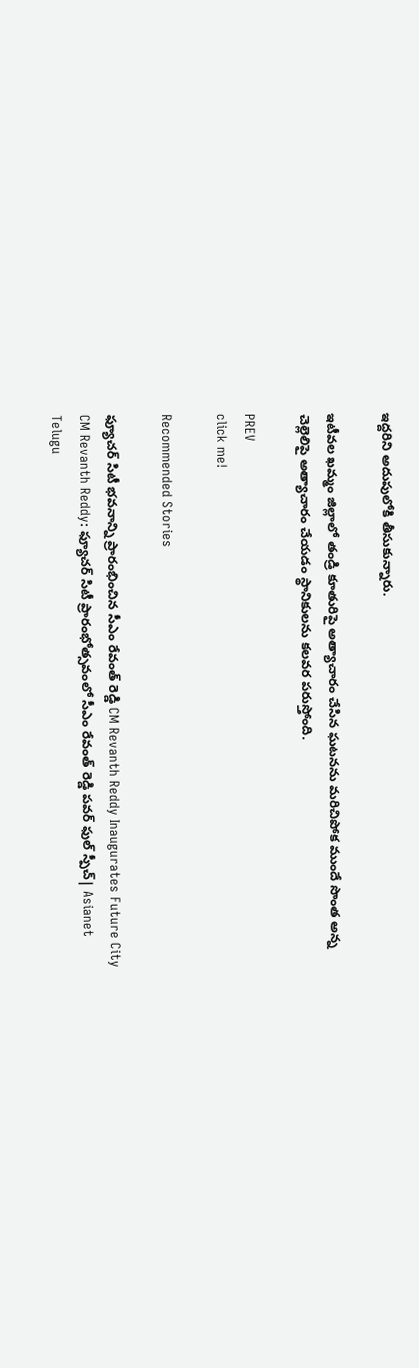ఇద్దరిని అదుపులోకి తీసుకున్నారు.

ఇటీవల ఖమ్మం జిల్లాలో తండ్రి కూతురిపై అత్యాచారం చేసిన ఘటనను మరిచిపోక ముందే సొంత అన్న చెల్లెలిపై అత్యాచారం చేయడం స్థానికులను కలవర పరుస్తోంది.

PREV
click me!

Recommended Stories

ఫ్యూచర్ సిటీ భవనాన్ని ప్రారంభించిన సీఎం రేవంత్ రెడ్డి CM Revanth Reddy Inaugurates Future City
CM Revanth Reddy: ఫ్యూచర్ సిటీ ప్రారంభోత్సవంలో సీఎం రేవంత్ రెడ్డి పవర్ ఫుల్ స్పీచ్| Asianet Telugu